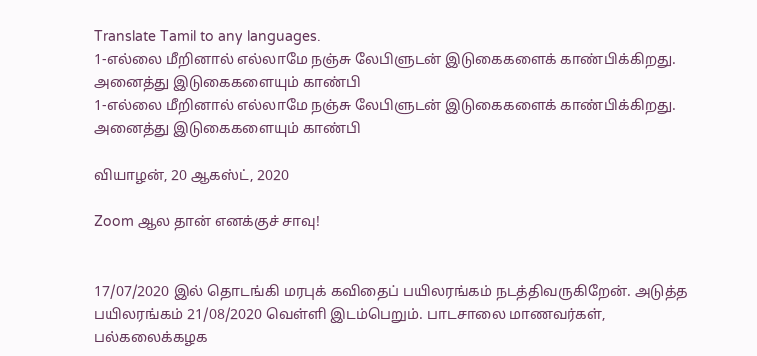Translate Tamil to any languages.
1-எல்லை மீறினால் எல்லாமே நஞ்சு லேபிளுடன் இடுகைகளைக் காண்பிக்கிறது. அனைத்து இடுகைகளையும் காண்பி
1-எல்லை மீறினால் எல்லாமே நஞ்சு லேபிளுடன் இடுகைகளைக் காண்பிக்கிறது. அனைத்து இடுகைகளையும் காண்பி

வியாழன், 20 ஆகஸ்ட், 2020

Zoom ஆல தான் எனக்குச் சாவு!


17/07/2020 இல் தொடங்கி மரபுக் கவிதைப் பயிலரங்கம் நடத்திவருகிறேன். அடுத்த பயிலரங்கம் 21/08/2020 வெள்ளி இடம்பெறும். பாடசாலை மாணவர்கள், பல்கலைக்கழக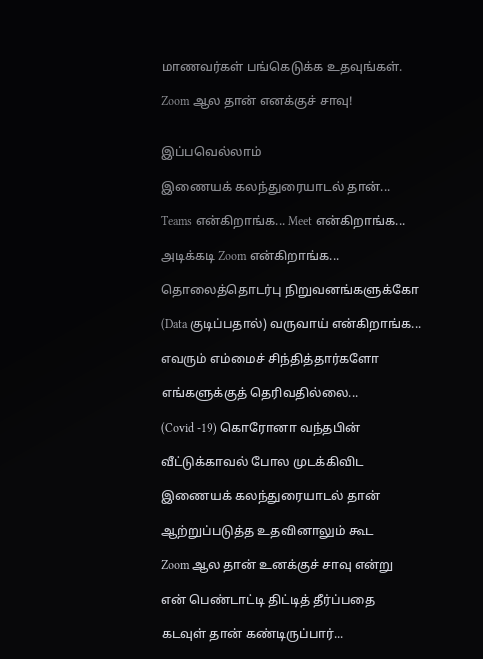மாணவர்கள் பங்கெடுக்க உதவுங்கள்.

Zoom ஆல தான் எனக்குச் சாவு!


இப்பவெல்லாம்

இணையக் கலந்துரையாடல் தான்...

Teams என்கிறாங்க... Meet என்கிறாங்க...

அடிக்கடி Zoom என்கிறாங்க...

தொலைத்தொடர்பு நிறுவனங்களுக்கோ

(Data குடிப்பதால்) வருவாய் என்கிறாங்க...

எவரும் எம்மைச் சிந்தித்தார்களோ

எங்களுக்குத் தெரிவதில்லை...

(Covid -19) கொரோனா வந்தபின்

வீட்டுக்காவல் போல முடக்கிவிட

இணையக் கலந்துரையாடல் தான்

ஆற்றுப்படுத்த உதவினாலும் கூட

Zoom ஆல தான் உனக்குச் சாவு என்று

என் பெண்டாட்டி திட்டித் தீர்ப்பதை

கடவுள் தான் கண்டிருப்பார்...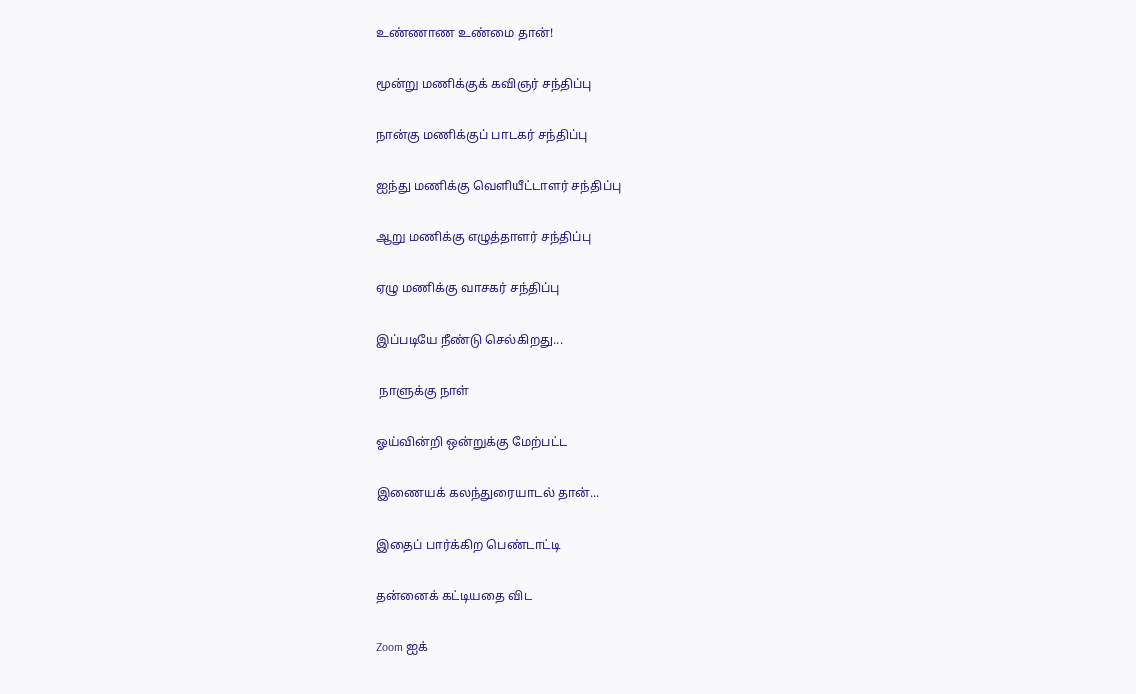உண்ணாண உண்மை தான்!

மூன்று மணிக்குக் கவிஞர் சந்திப்பு

நான்கு மணிக்குப் பாடகர் சந்திப்பு

ஐந்து மணிக்கு வெளியீட்டாளர் சந்திப்பு

ஆறு மணிக்கு எழுத்தாளர் சந்திப்பு

ஏழு மணிக்கு வாசகர் சந்திப்பு

இப்படியே நீண்டு செல்கிறது...

 நாளுக்கு நாள்

ஓய்வின்றி ஒன்றுக்கு மேற்பட்ட

இணையக் கலந்துரையாடல் தான்...

இதைப் பார்க்கிற பெண்டாட்டி

தன்னைக் கட்டியதை விட

Zoom ஐக்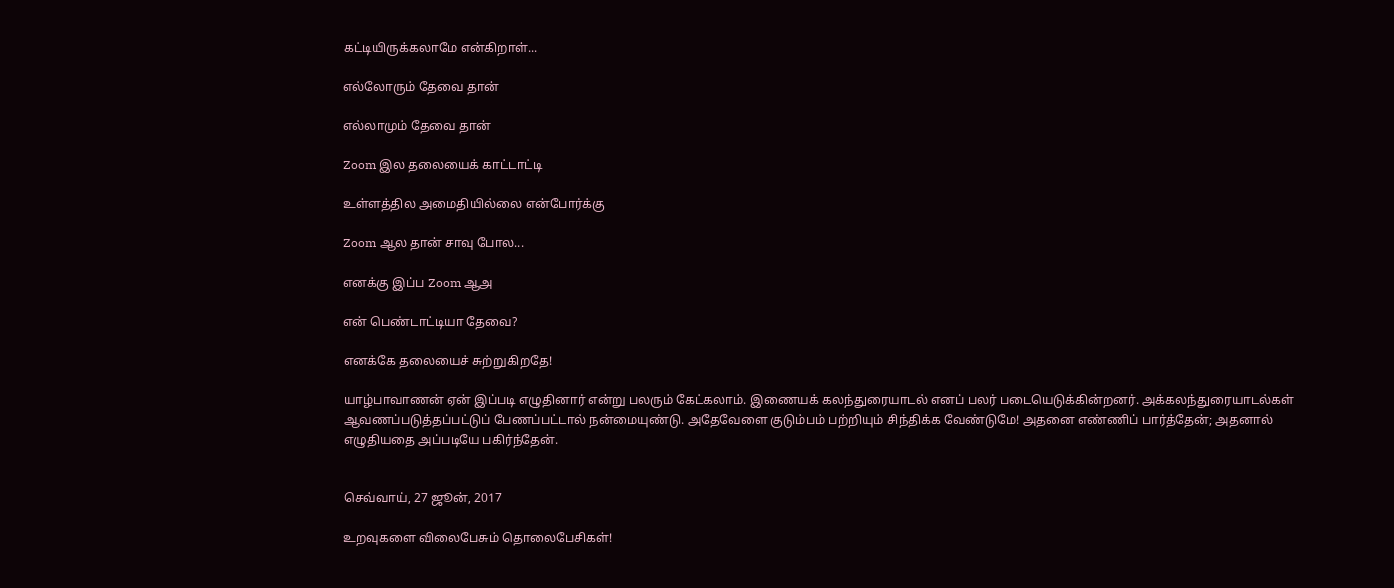கட்டியிருக்கலாமே என்கிறாள்...

எல்லோரும் தேவை தான்

எல்லாமும் தேவை தான்

Zoom இல தலையைக் காட்டாட்டி

உள்ளத்தில அமைதியில்லை என்போர்க்கு

Zoom ஆல தான் சாவு போல...

எனக்கு இப்ப Zoom ஆஅ

என் பெண்டாட்டியா தேவை?

எனக்கே தலையைச் சுற்றுகிறதே!

யாழ்பாவாணன் ஏன் இப்படி எழுதினார் என்று பலரும் கேட்கலாம். இணையக் கலந்துரையாடல் எனப் பலர் படையெடுக்கின்றனர். அக்கலந்துரையாடல்கள் ஆவணப்படுத்தப்பட்டுப் பேணப்பட்டால் நன்மையுண்டு. அதேவேளை குடும்பம் பற்றியும் சிந்திக்க வேண்டுமே! அதனை எண்ணிப் பார்த்தேன்; அதனால் எழுதியதை அப்படியே பகிர்ந்தேன்.


செவ்வாய், 27 ஜூன், 2017

உறவுகளை விலைபேசும் தொலைபேசிகள்!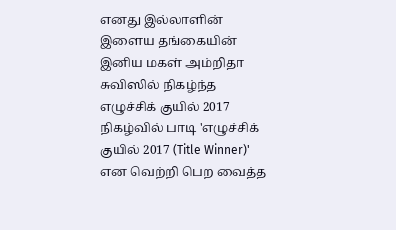எனது இல்லாளின் இளைய தங்கையின் இனிய மகள் அம்றிதா சுவிஸில் நிகழ்ந்த எழுச்சிக் குயில் 2017 நிகழ்வில் பாடி 'எழுச்சிக் குயில் 2017 (Title Winner)' என வெற்றி பெற வைத்த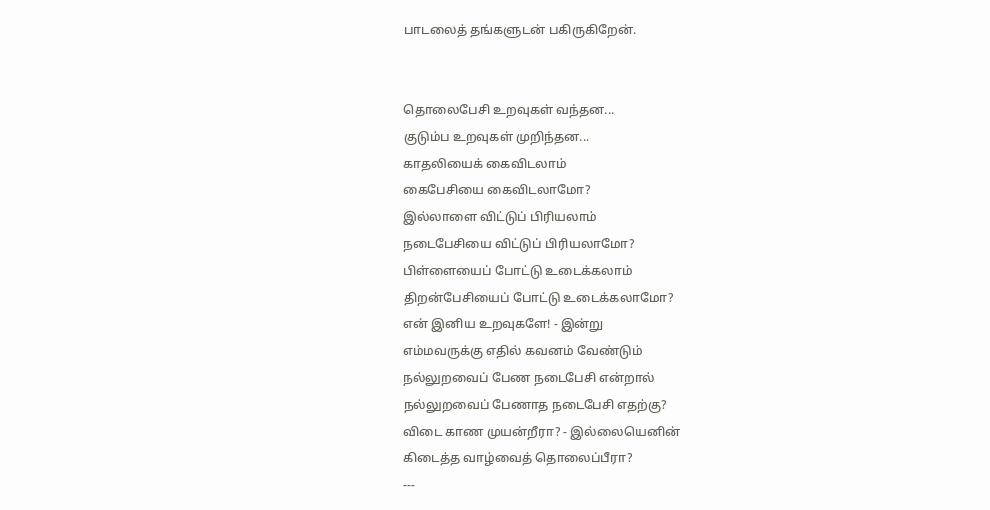பாடலைத் தங்களுடன் பகிருகிறேன்.


தொலைபேசி உறவுகள் வந்தன...
குடும்ப உறவுகள் முறிந்தன...
காதலியைக் கைவிடலாம்
கைபேசியை கைவிடலாமோ?
இல்லாளை விட்டுப் பிரியலாம்
நடைபேசியை விட்டுப் பிரியலாமோ?
பிள்ளையைப் போட்டு உடைக்கலாம்
திறன்பேசியைப் போட்டு உடைக்கலாமோ?
என் இனிய உறவுகளே! - இன்று
எம்மவருக்கு எதில் கவனம் வேண்டும்
நல்லுறவைப் பேண நடைபேசி என்றால்
நல்லுறவைப் பேணாத நடைபேசி எதற்கு?
விடை காண முயன்றீரா? - இல்லையெனின்
கிடைத்த வாழ்வைத் தொலைப்பீரா?
---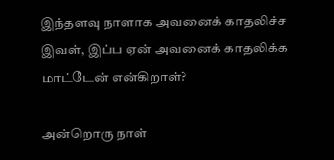இந்தளவு நாளாக அவனைக் காதலிச்ச இவள், இப்ப ஏன் அவனைக் காதலிக்க மாட்டேன் என்கிறாள்?

அன்றொரு நாள்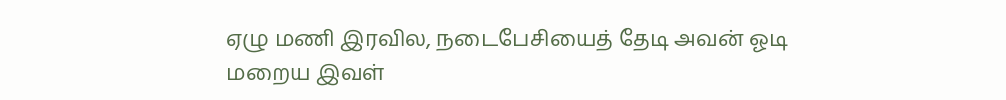ஏழு மணி இரவில, நடைபேசியைத் தேடி அவன் ஓடி மறைய இவள்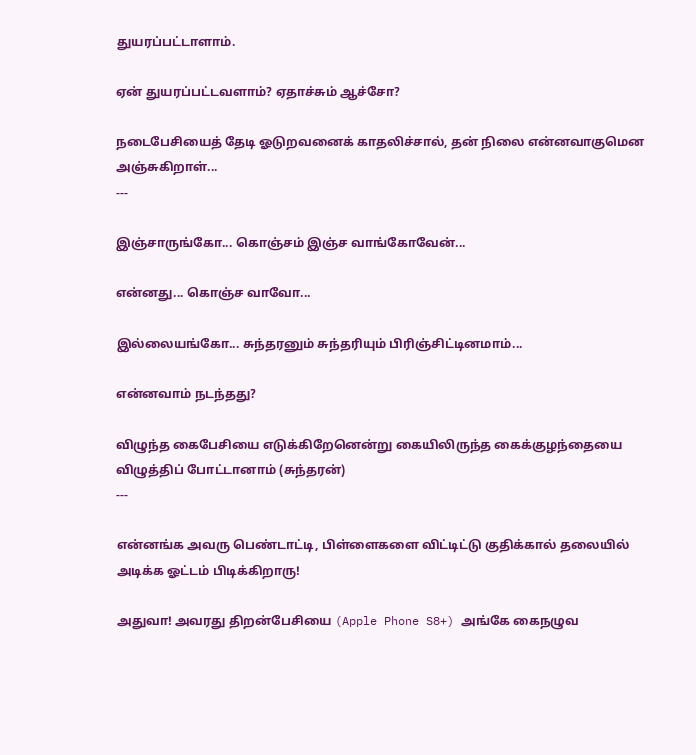துயரப்பட்டாளாம்.

ஏன் துயரப்பட்டவளாம்? ஏதாச்சும் ஆச்சோ?

நடைபேசியைத் தேடி ஓடுறவனைக் காதலிச்சால், தன் நிலை என்னவாகுமென அஞ்சுகிறாள்...
---

இஞ்சாருங்கோ... கொஞ்சம் இஞ்ச வாங்கோவேன்...

என்னது... கொஞ்ச வாவோ...

இல்லையங்கோ... சுந்தரனும் சுந்தரியும் பிரிஞ்சிட்டினமாம்...

என்னவாம் நடந்தது?

விழுந்த கைபேசியை எடுக்கிறேனென்று கையிலிருந்த கைக்குழந்தையை விழுத்திப் போட்டானாம் (சுந்தரன்)
---

என்னங்க அவரு பெண்டாட்டி, பிள்ளைகளை விட்டிட்டு குதிக்கால் தலையில் அடிக்க ஓட்டம் பிடிக்கிறாரு!

அதுவா! அவரது திறன்பேசியை (Apple Phone S8+) அங்கே கைநழுவ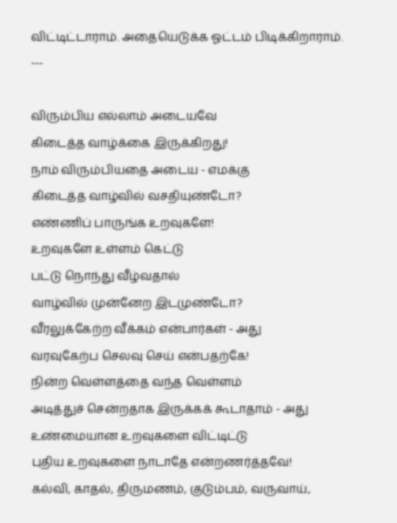விட்டிட்டாராம். அதையெடுக்க ஓட்டம் பிடிக்கிறாராம்.
---

விரும்பிய எல்லாம் அடையவே
கிடைத்த வாழ்க்கை இருக்கிறது!
நாம் விரும்பியதை அடைய - எமக்கு
கிடைத்த வாழ்வில் வசதியுண்டோ?
எண்ணிப் பாருங்க உறவுகளே!
உறவுகளே உள்ளம் கெட்டு
பட்டு நொந்து வீழ்வதால்
வாழ்வில் முன்னேற இடமுண்டோ?
வீரலுக்கேற்ற வீக்கம் என்பார்கள் - அது
வரவுகேற்ப செலவு செய் என்பதற்கே!
நின்ற வெள்ளத்தை வந்த வெள்ளம்
அடித்துச் சென்றதாக இருக்கக் கூடாதாம் - அது
உண்மையான உறவுகளை விட்டிட்டு
புதிய உறவுகளை நாடாதே என்றணர்த்தவே!
கல்வி, காதல், திருமணம், குடும்பம், வருவாய்,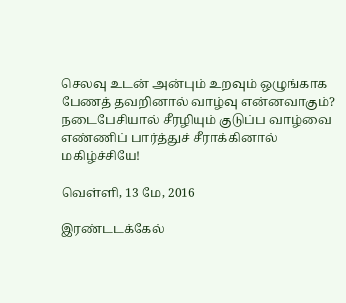செலவு உடன் அன்பும் உறவும் ஒழுங்காக
பேணத் தவறினால் வாழ்வு என்னவாகும்?
நடைபேசியால் சீரழியும் குடுப்ப வாழ்வை
எண்ணிப் பார்த்துச் சீராக்கினால் மகிழ்ச்சியே!

வெள்ளி, 13 மே, 2016

இரண்டடக்கேல்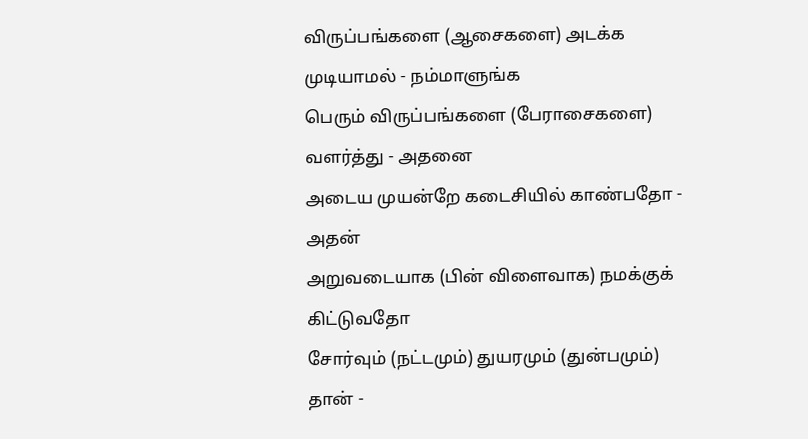விருப்பங்களை (ஆசைகளை) அடக்க முடியாமல் - நம்மாளுங்க
பெரும் விருப்பங்களை (பேராசைகளை) வளர்த்து - அதனை
அடைய முயன்றே கடைசியில் காண்பதோ - அதன்
அறுவடையாக (பின் விளைவாக) நமக்குக் கிட்டுவதோ
சோர்வும் (நட்டமும்) துயரமும் (துன்பமும்) தான் -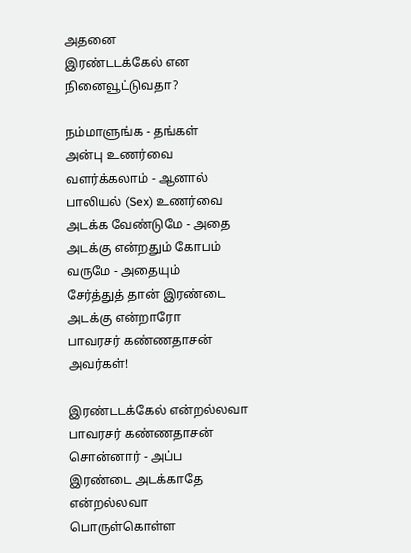அதனை
இரண்டடக்கேல் என நினைவூட்டுவதா?

நம்மாளுங்க - தங்கள்
அன்பு உணர்வை வளர்க்கலாம் - ஆனால்
பாலியல் (Sex) உணர்வை அடக்க வேண்டுமே - அதை
அடக்கு என்றதும் கோபம் வருமே - அதையும்
சேர்த்துத் தான் இரண்டை அடக்கு என்றாரோ
பாவரசர் கண்ணதாசன் அவர்கள்!

இரண்டடக்கேல் என்றல்லவா
பாவரசர் கண்ணதாசன் சொன்னார் - அப்ப
இரண்டை அடக்காதே என்றல்லவா
பொருள்கொள்ள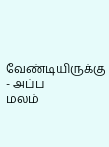வேண்டியிருக்கு - அப்ப
மலம்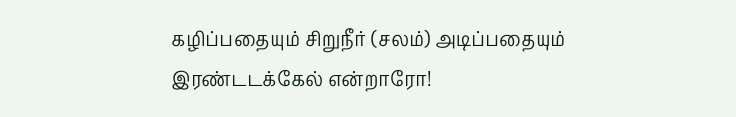கழிப்பதையும் சிறுநீர் (சலம்) அடிப்பதையும்
இரண்டடக்கேல் என்றாரோ!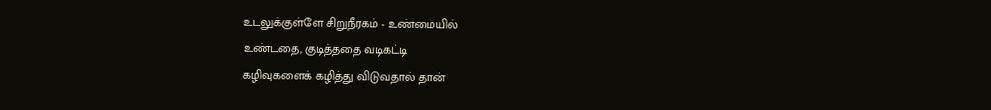உடலுக்குள்ளே சிறுநீரகம் - உண்மையில்
உண்டதை, குடித்ததை வடிகட்டி
கழிவுகளைக் கழித்து விடுவதால் தான்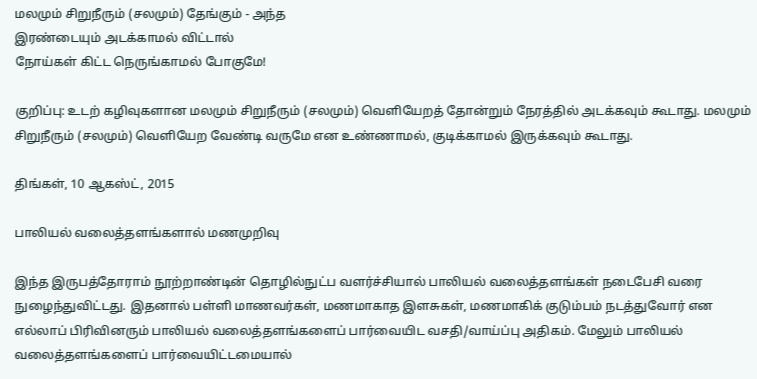மலமும் சிறுநீரும் (சலமும்) தேங்கும் - அந்த
இரண்டையும் அடக்காமல் விட்டால்
நோய்கள் கிட்ட நெருங்காமல் போகுமே!

குறிப்பு: உடற் கழிவுகளான மலமும் சிறுநீரும் (சலமும்) வெளியேறத் தோன்றும் நேரத்தில் அடக்கவும் கூடாது. மலமும் சிறுநீரும் (சலமும்) வெளியேற வேண்டி வருமே என உண்ணாமல், குடிக்காமல் இருக்கவும் கூடாது.

திங்கள், 10 ஆகஸ்ட், 2015

பாலியல் வலைத்தளங்களால் மணமுறிவு

இந்த இருபத்தோராம் நூற்றாண்டின் தொழில்நுட்ப வளர்ச்சியால் பாலியல் வலைத்தளங்கள் நடைபேசி வரை நுழைந்துவிட்டது. இதனால் பள்ளி மாணவர்கள், மணமாகாத இளசுகள், மணமாகிக் குடும்பம் நடத்துவோர் என எல்லாப் பிரிவினரும் பாலியல் வலைத்தளங்களைப் பார்வையிட வசதி/வாய்ப்பு அதிகம். மேலும் பாலியல் வலைத்தளங்களைப் பார்வையிட்டமையால்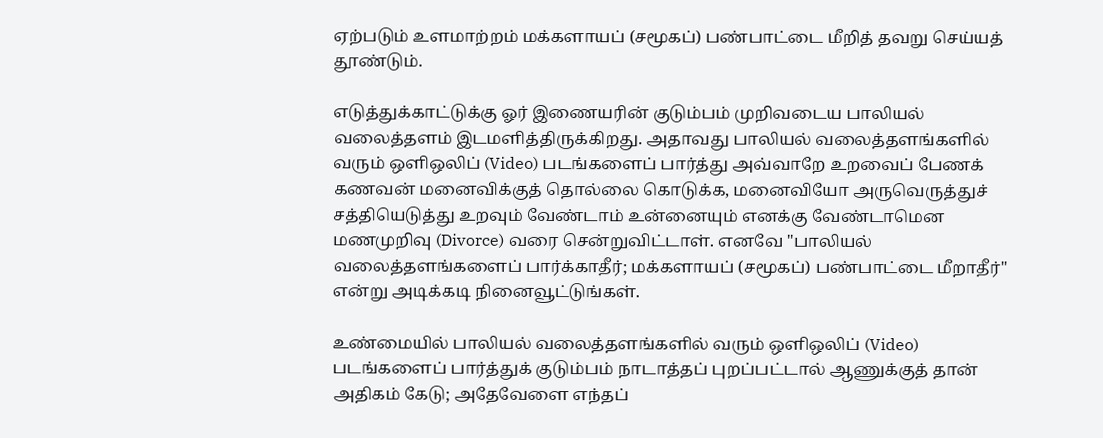ஏற்படும் உளமாற்றம் மக்களாயப் (சமூகப்) பண்பாட்டை மீறித் தவறு செய்யத் தூண்டும்.

எடுத்துக்காட்டுக்கு ஓர் இணையரின் குடும்பம் முறிவடைய பாலியல் வலைத்தளம் இடமளித்திருக்கிறது. அதாவது பாலியல் வலைத்தளங்களில் வரும் ஒளிஒலிப் (Video) படங்களைப் பார்த்து அவ்வாறே உறவைப் பேணக் கணவன் மனைவிக்குத் தொல்லை கொடுக்க, மனைவியோ அருவெருத்துச் சத்தியெடுத்து உறவும் வேண்டாம் உன்னையும் எனக்கு வேண்டாமென மணமுறிவு (Divorce) வரை சென்றுவிட்டாள். எனவே "பாலியல் வலைத்தளங்களைப் பார்க்காதீர்; மக்களாயப் (சமூகப்) பண்பாட்டை மீறாதீர்" என்று அடிக்கடி நினைவூட்டுங்கள்.

உண்மையில் பாலியல் வலைத்தளங்களில் வரும் ஒளிஒலிப் (Video) படங்களைப் பார்த்துக் குடும்பம் நாடாத்தப் புறப்பட்டால் ஆணுக்குத் தான் அதிகம் கேடு; அதேவேளை எந்தப்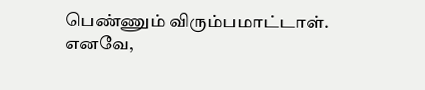பெண்ணும் விரும்பமாட்டாள். எனவே,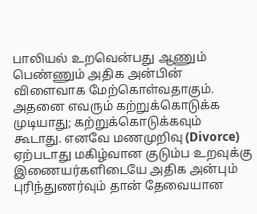பாலியல் உறவென்பது ஆணும் பெண்ணும் அதிக அன்பின் விளைவாக மேற்கொள்வதாகும். அதனை எவரும் கற்றுக்கொடுக்க முடியாது; கற்றுக்கொடுக்கவும் கூடாது. எனவே மணமுறிவு (Divorce) ஏற்படாது மகிழ்வான குடும்ப உறவுக்கு இணையர்களிடையே அதிக அன்பும் புரிந்துணர்வும் தான் தேவையான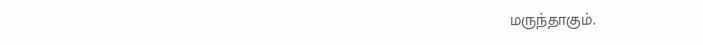மருந்தாகும்.